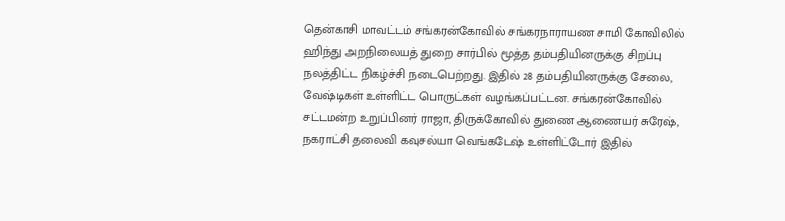தென்காசி மாவட்டம் சங்கரன்கோவில் சங்கரநாராயண சாமி கோவிலில் ஹிந்து அறநிலையத் துறை சார்பில் மூத்த தம்பதியினருக்கு சிறப்பு நலத்திட்ட நிகழ்ச்சி நடைபெற்றது. இதில் 28 தம்பதியினருக்கு சேலை, வேஷ்டிகள் உள்ளிட்ட பொருட்கள் வழங்கப்பட்டன. சங்கரன்கோவில் சட்டமன்ற உறுப்பினர் ராஜா, திருக்கோவில் துணை ஆணையர் சுரேஷ், நகராட்சி தலைவி கவுசல்யா வெங்கடேஷ் உள்ளிட்டோர் இதில்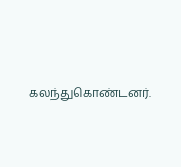கலந்துகொண்டனர்.